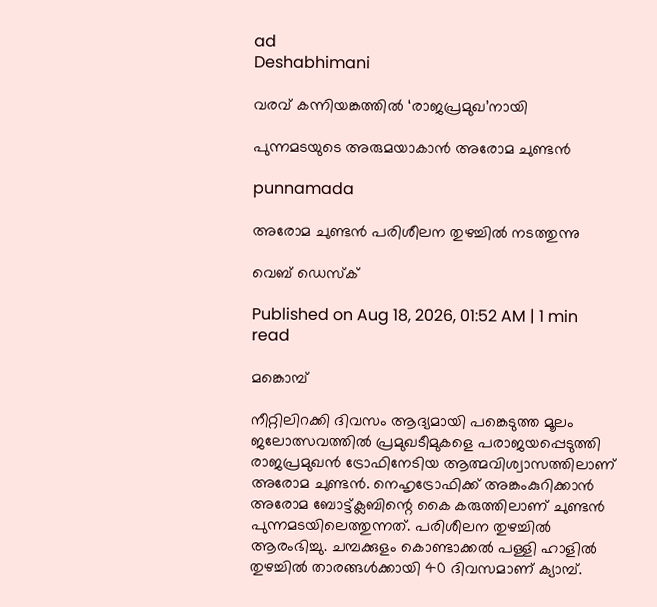ad
Deshabhimani

വരവ്‌ കന്നിയങ്കത്തിൽ ‘രാജപ്രമുഖ’നായി

പുന്നമടയുടെ അരുമയാകാൻ അരോമ ചുണ്ടൻ

punnamada

അരോമ ചുണ്ടൻ പരിശീലന തുഴച്ചിൽ നടത്തുന്നു

വെബ് ഡെസ്ക്

Published on Aug 18, 2026, 01:52 AM | 1 min read

മങ്കൊമ്പ്

നീറ്റിലിറക്കി ദിവസം ആദ്യമായി പങ്കെടുത്ത മൂലം ജലോത്സവത്തിൽ പ്രമുഖടീമുകളെ പരാജയപ്പെടുത്തി രാജപ്രമുഖൻ ട്രോഫിനേടിയ ആത്മവിശ്വാസത്തിലാണ് അരോമ ചുണ്ടന്‍. നെഹൃട്രോഫിക്ക് അങ്കംകുറിക്കാൻ അരോമ ബോട്ട്ക്ലബിന്റെ കൈ കരുത്തിലാണ് ചുണ്ടൻ പുന്നമടയിലെത്തുന്നത്. പരിശീലന തുഴച്ചിൽ ആരംഭിച്ചു. ചമ്പക്കുളം കൊണ്ടാക്കല്‍ പള്ളി ഹാളിൽ തുഴച്ചിൽ താരങ്ങൾക്കായി 40 ദിവസമാണ് ക്യാമ്പ്.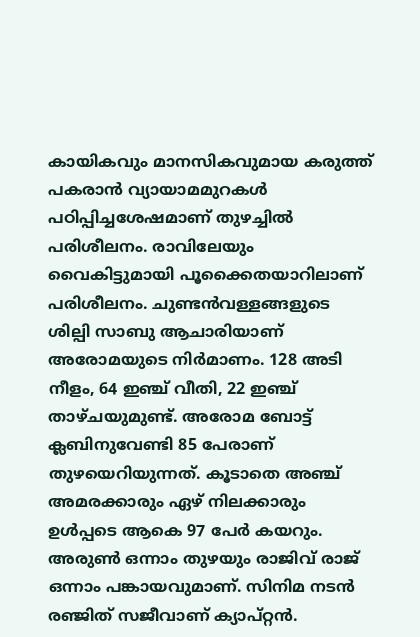കായികവും മാനസികവുമായ കരുത്ത് പകരാൻ വ്യായാമമുറകള്‍ പഠിപ്പിച്ചശേഷമാണ് തുഴച്ചിൽ പരിശീലനം. രാവിലേയും വൈകിട്ടുമായി പൂക്കൈതയാറിലാണ് പരിശീലനം. ചുണ്ടന്‍വള്ളങ്ങളുടെ ശില്പി സാബു ആചാരിയാണ് അരോമയുടെ നിർമാണം. 128 അടി നീളം, 64 ഇഞ്ച് വീതി, 22 ഇഞ്ച് താഴ്ചയുമുണ്ട്‌. അരോമ ബോട്ട് ക്ലബിനുവേണ്ടി 85 പേരാണ് തുഴയെറിയുന്നത്. കൂടാതെ അഞ്ച് അമരക്കാരും ഏഴ് നിലക്കാരും ഉള്‍പ്പടെ ആകെ 97 പേര്‍ കയറും. അരുൺ ഒന്നാം തുഴയും രാജിവ് രാജ് ഒന്നാം പങ്കായവുമാണ്. സിനിമ നടൻ രഞ്ജിത് സജീവാണ് ക്യാപ്റ്റന്‍.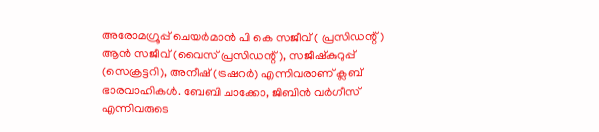അരോമഗ്രൂപ്പ് ചെയര്‍മാന്‍ പി കെ സജീവ് ( പ്രസിഡന്റ്‌) ആന്‍ സജീവ് (വൈസ് പ്രസിഡന്റ്), സജീഷ്‌കുറുപ്പ് (സെക്രട്ടറി), അനീഷ് (ട്രഷറര്‍) എന്നിവരാണ് ക്ലബ്‌ ഭാരവാഹികള്‍. ബേബി ചാക്കോ, ജിബിന്‍ വര്‍ഗീസ് എന്നിവരുടെ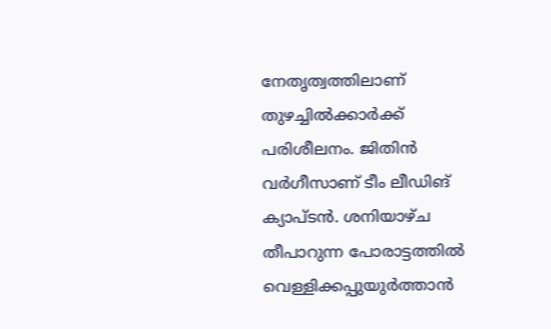നേതൃത്വത്തിലാണ് തുഴച്ചില്‍ക്കാര്‍ക്ക് പരിശീലനം. ജിതിന്‍ വര്‍ഗീസാണ് ടീം ലീഡിങ് ക്യാപ്‌ടൻ. ശനിയാഴ്ച തീപാറുന്ന പോരാട്ടത്തിൽ വെള്ളിക്കപ്പുയുർത്താൻ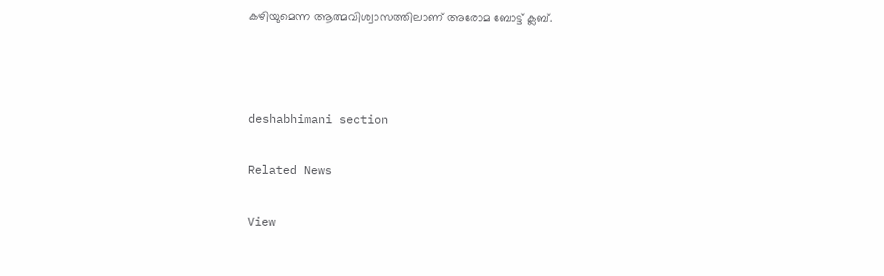കഴിയുമെന്ന ആത്മവിശ്വാസത്തിലാണ് അരോമ ബോട്ട് ക്ലബ്.



deshabhimani section

Related News

View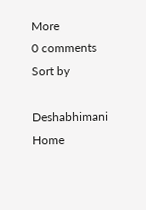More
0 comments
Sort by

Deshabhimani
Home